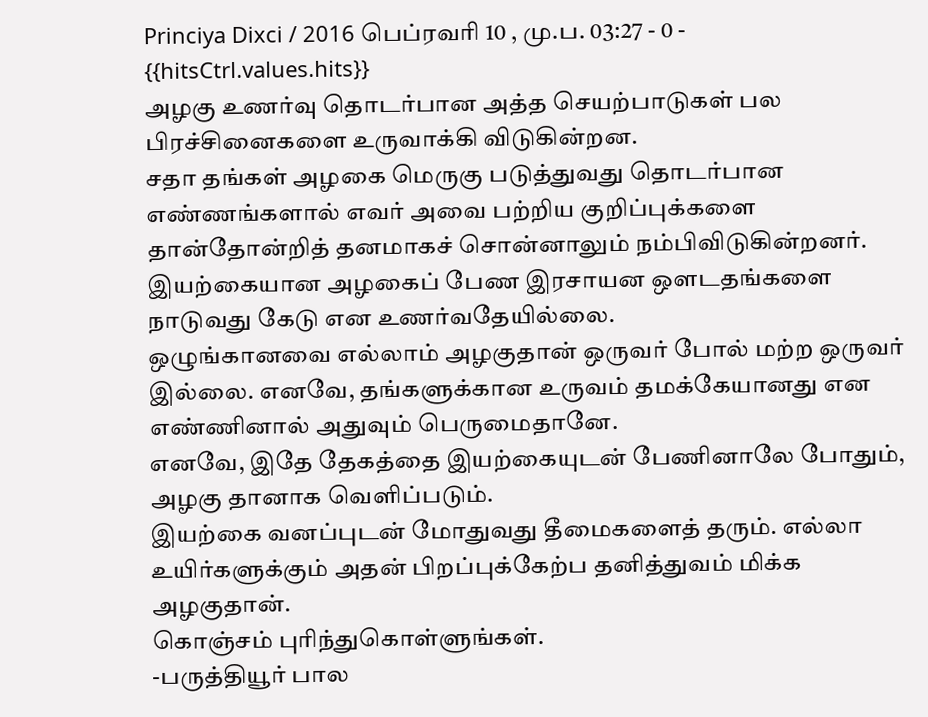Princiya Dixci / 2016 பெப்ரவரி 10 , மு.ப. 03:27 - 0 - {{hitsCtrl.values.hits}}
அழகு உணர்வு தொடர்பான அத்த செயற்பாடுகள் பல பிரச்சினைகளை உருவாக்கி விடுகின்றன.
சதா தங்கள் அழகை மெருகு படுத்துவது தொடர்பான எண்ணங்களால் எவர் அவை பற்றிய குறிப்புக்களை தான்தோன்றித் தனமாகச் சொன்னாலும் நம்பிவிடுகின்றனர்.
இயற்கையான அழகைப் பேண இரசாயன ஒளடதங்களை நாடுவது கேடு என உணர்வதேயில்லை.
ஒழுங்கானவை எல்லாம் அழகுதான் ஒருவர் போல் மற்ற ஒருவர் இல்லை. எனவே, தங்களுக்கான உருவம் தமக்கேயானது என எண்ணினால் அதுவும் பெருமைதானே.
எனவே, இதே தேகத்தை இயற்கையுடன் பேணினாலே போதும், அழகு தானாக வெளிப்படும்.
இயற்கை வனப்புடன் மோதுவது தீமைகளைத் தரும். எல்லா உயிர்களுக்கும் அதன் பிறப்புக்கேற்ப தனித்துவம் மிக்க அழகுதான்.
கொஞ்சம் புரிந்துகொள்ளுங்கள்.
-பருத்தியூர் பால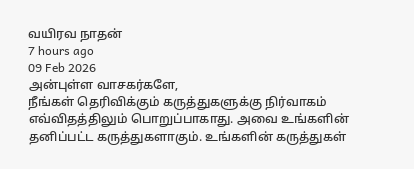வயிரவ நாதன்
7 hours ago
09 Feb 2026
அன்புள்ள வாசகர்களே,
நீங்கள் தெரிவிக்கும் கருத்துகளுக்கு நிர்வாகம் எவ்விதத்திலும் பொறுப்பாகாது. அவை உங்களின் தனிப்பட்ட கருத்துகளாகும். உங்களின் கருத்துகள்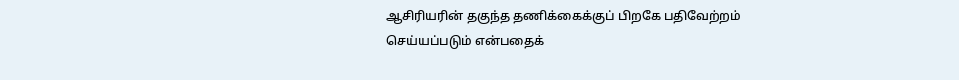ஆசிரியரின் தகுந்த தணிக்கைக்குப் பிறகே பதிவேற்றம் செய்யப்படும் என்பதைக்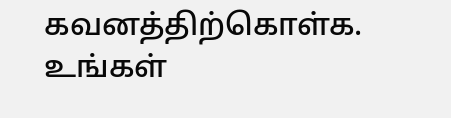கவனத்திற்கொள்க. உங்கள்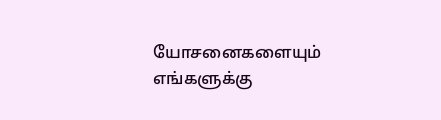யோசனைகளையும் எங்களுக்கு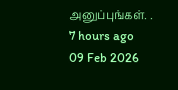அனுப்புங்கள். .
7 hours ago
09 Feb 2026